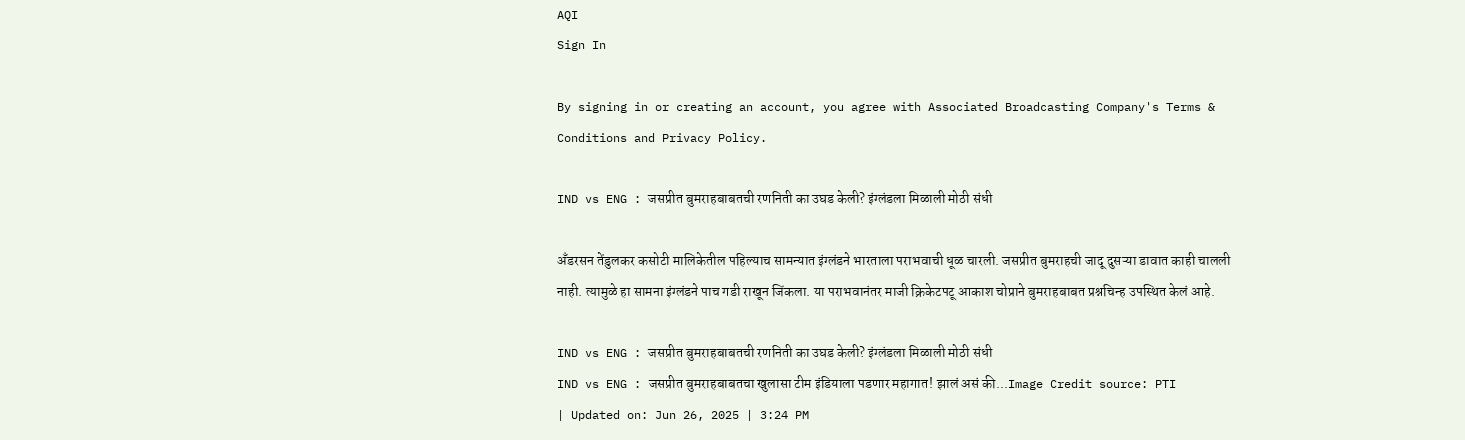AQI
Sign In

By signing in or creating an account, you agree with Associated Broadcasting Company's Terms & Conditions and Privacy Policy.

IND vs ENG : जसप्रीत बुमराहबाबतची रणनिती का उघड केली? इंग्लंडला मिळाली मोठी संधी

अँडरसन तेंडुलकर कसोटी मालिकेतील पहिल्याच सामन्यात इंग्लंडने भारताला पराभवाची धूळ चारली. जसप्रीत बुमराहची जादू दुसऱ्या डावात काही चालली नाही. त्यामुळे हा सामना इंग्लंडने पाच गडी राखून जिंकला. या पराभवानंतर माजी क्रिकेटपटू आकाश चोप्राने बुमराहबाबत प्रश्नचिन्ह उपस्थित केलं आहे.

IND vs ENG : जसप्रीत बुमराहबाबतची रणनिती का उघड केली? इंग्लंडला मिळाली मोठी संधी
IND vs ENG : जसप्रीत बुमराहबाबतचा खुलासा टीम इंडियाला पडणार महागात! झालं असं की...Image Credit source: PTI
| Updated on: Jun 26, 2025 | 3:24 PM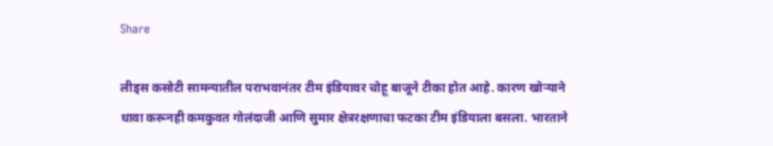Share

लीड्स कसोटी सामन्यातील पराभवानंतर टीम इंडियावर चोहू बाजूने टीका होत आहे. कारण खोऱ्याने धावा करूनही कमकुवत गोलंदाजी आणि सुमार क्षेत्ररक्षणाचा फटका टीम इंडियाला बसला. भारताने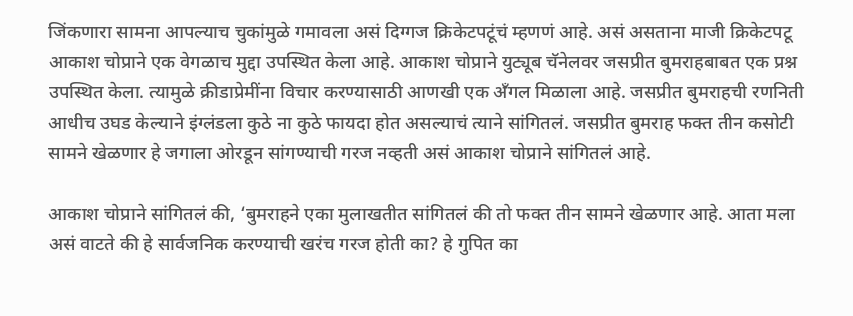जिंकणारा सामना आपल्याच चुकांमुळे गमावला असं दिग्गज क्रिकेटपटूंचं म्हणणं आहे. असं असताना माजी क्रिकेटपटू आकाश चोप्राने एक वेगळाच मुद्दा उपस्थित केला आहे. आकाश चोप्राने युट्यूब चॅनेलवर जसप्रीत बुमराहबाबत एक प्रश्न उपस्थित केला. त्यामुळे क्रीडाप्रेमींना विचार करण्यासाठी आणखी एक अँगल मिळाला आहे. जसप्रीत बुमराहची रणनिती आधीच उघड केल्याने इंग्लंडला कुठे ना कुठे फायदा होत असल्याचं त्याने सांगितलं. जसप्रीत बुमराह फक्त तीन कसोटी सामने खेळणार हे जगाला ओरडून सांगण्याची गरज नव्हती असं आकाश चोप्राने सांगितलं आहे.

आकाश चोप्राने सांगितलं की, ‘बुमराहने एका मुलाखतीत सांगितलं की तो फक्त तीन सामने खेळणार आहे. आता मला असं वाटते की हे सार्वजनिक करण्याची खरंच गरज होती का? हे गुपित का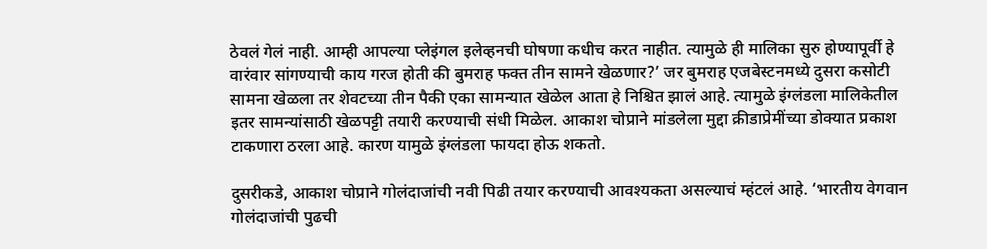ठेवलं गेलं नाही. आम्ही आपल्या प्लेइंगल इलेव्हनची घोषणा कधीच करत नाहीत. त्यामुळे ही मालिका सुरु होण्यापूर्वी हे वारंवार सांगण्याची काय गरज होती की बुमराह फक्त तीन सामने खेळणार?’ जर बुमराह एजबेस्टनमध्ये दुसरा कसोटी सामना खेळला तर शेवटच्या तीन पैकी एका सामन्यात खेळेल आता हे निश्चित झालं आहे. त्यामुळे इंग्लंडला मालिकेतील इतर सामन्यांसाठी खेळपट्टी तयारी करण्याची संधी मिळेल. आकाश चोप्राने मांडलेला मुद्दा क्रीडाप्रेमींच्या डोक्यात प्रकाश टाकणारा ठरला आहे. कारण यामुळे इंग्लंडला फायदा होऊ शकतो.

दुसरीकडे, आकाश चोप्राने गोलंदाजांची नवी पिढी तयार करण्याची आवश्यकता असल्याचं म्हंटलं आहे. ‘भारतीय वेगवान गोलंदाजांची पुढची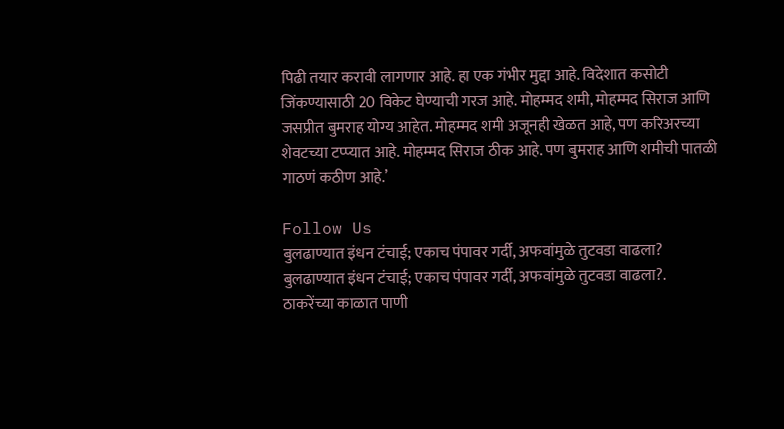पिढी तयार करावी लागणार आहे. हा एक गंभीर मुद्दा आहे. विदेशात कसोटी जिंकण्यासाठी 20 विकेट घेण्याची गरज आहे. मोहम्मद शमी, मोहम्मद सिराज आणि जसप्रीत बुमराह योग्य आहेत. मोहम्मद शमी अजूनही खेळत आहे, पण करिअरच्या शेवटच्या टप्प्यात आहे. मोहम्मद सिराज ठीक आहे. पण बुमराह आणि शमीची पातळी गाठणं कठीण आहे.’

Follow Us
बुलढाण्यात इंधन टंचाई; एकाच पंपावर गर्दी, अफवांमुळे तुटवडा वाढला?
बुलढाण्यात इंधन टंचाई; एकाच पंपावर गर्दी, अफवांमुळे तुटवडा वाढला?.
ठाकरेंच्या काळात पाणी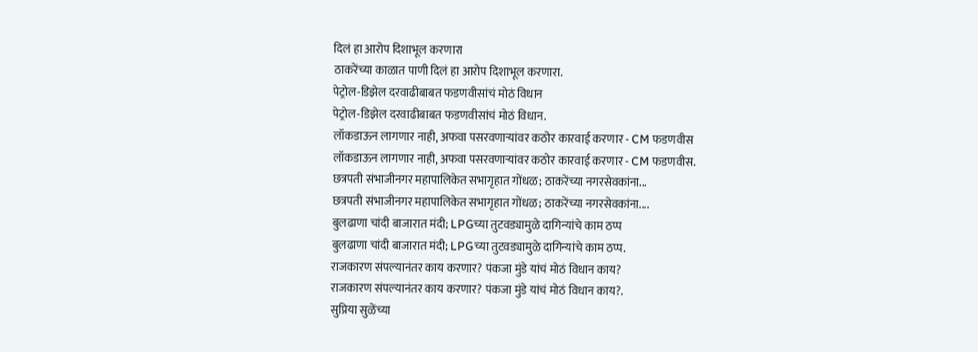दिलं हा आरोप दिशाभूल करणारा
ठाकरेंच्या काळात पाणी दिलं हा आरोप दिशाभूल करणारा.
पेट्रोल-डिझेल दरवाढीबाबत फडणवीसांचं मोठं विधान
पेट्रोल-डिझेल दरवाढीबाबत फडणवीसांचं मोठं विधान.
लॉकडाऊन लागणार नाही, अफवा पसरवणाऱ्यांवर कठोर कारवाई करणार - CM फडणवीस
लॉकडाऊन लागणार नाही, अफवा पसरवणाऱ्यांवर कठोर कारवाई करणार - CM फडणवीस.
छत्रपती संभाजीनगर महापालिकेत सभागृहात गोंधळ; ठाकरेंच्या नगरसेवकांना...
छत्रपती संभाजीनगर महापालिकेत सभागृहात गोंधळ; ठाकरेंच्या नगरसेवकांना....
बुलढाणा चांदी बाजारात मंदी; LPGच्या तुटवड्यामुळे दागिन्यांचे काम ठप्प
बुलढाणा चांदी बाजारात मंदी; LPGच्या तुटवड्यामुळे दागिन्यांचे काम ठप्प.
राजकारण संपल्यानंतर काय करणार? पंकजा मुंडे यांचं मोठं विधान काय?
राजकारण संपल्यानंतर काय करणार? पंकजा मुंडे यांचं मोठं विधान काय?.
सुप्रिया सुळेंच्या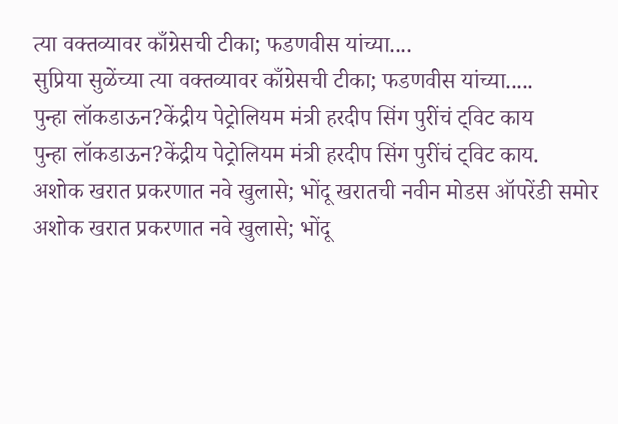त्या वक्तव्यावर काँग्रेसची टीका; फडणवीस यांच्या....
सुप्रिया सुळेंच्या त्या वक्तव्यावर काँग्रेसची टीका; फडणवीस यांच्या.....
पुन्हा लॉकडाऊन?केंद्रीय पेट्रोलियम मंत्री हरदीप सिंग पुरींचं ट्विट काय
पुन्हा लॉकडाऊन?केंद्रीय पेट्रोलियम मंत्री हरदीप सिंग पुरींचं ट्विट काय.
अशोक खरात प्रकरणात नवे खुलासे; भोंदू खरातची नवीन मोडस ऑपरेंडी समोर
अशोक खरात प्रकरणात नवे खुलासे; भोंदू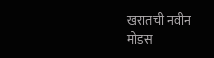खरातची नवीन मोडस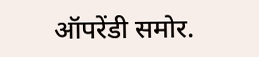ऑपरेंडी समोर.